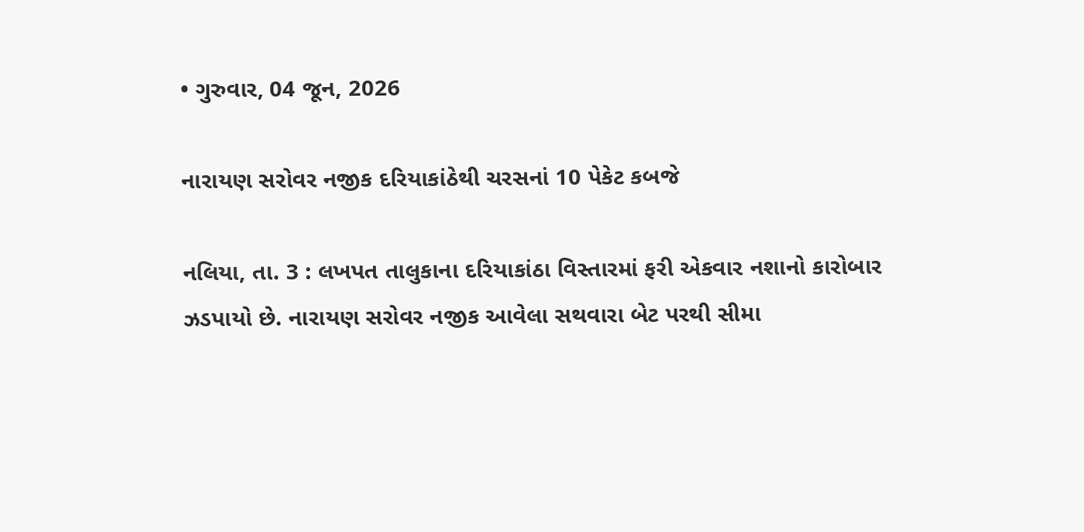• ગુરુવાર, 04 જૂન, 2026

નારાયણ સરોવર નજીક દરિયાકાંઠેથી ચરસનાં 10 પેકેટ કબજે

નલિયા, તા. 3 : લખપત તાલુકાના દરિયાકાંઠા વિસ્તારમાં ફરી એકવાર નશાનો કારોબાર ઝડપાયો છે. નારાયણ સરોવર નજીક આવેલા સથવારા બેટ પરથી સીમા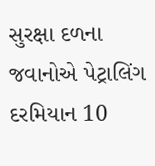સુરક્ષા દળના જવાનોએ પેટ્રાલિંગ દરમિયાન 10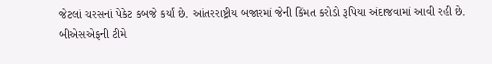જેટલાં ચરસનાં પેકેટ કબજે કર્યાં છે. આંતરરાષ્ટ્રીય બજારમાં જેની કિંમત કરોડો રૂપિયા અંદાજવામાં આવી રહી છે. બીએસએફની ટીમે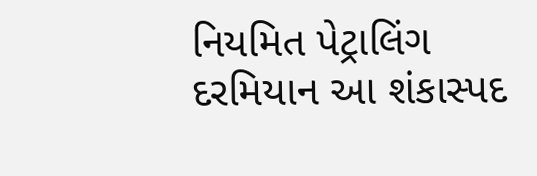નિયમિત પેટ્રાલિંગ દરમિયાન આ શંકાસ્પદ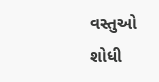વસ્તુઓ શોધી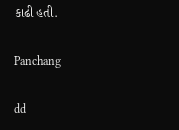કાઢી હતી.

Panchang

dd